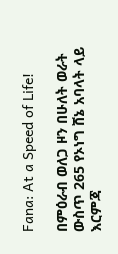Fana: At a Speed of Life!

በምዕራብ ወለጋ ዞን በሁለት ወራት ውስጥ 265 የኦነግ ሸኔ አባላት ላይ እርምጃ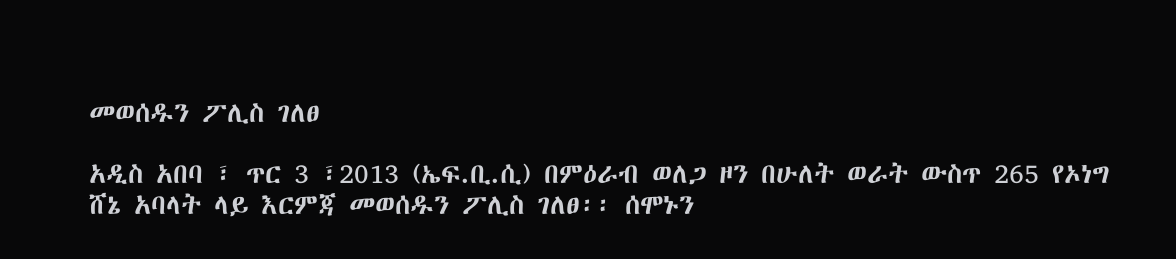መወሰዱን ፖሊስ ገለፀ

አዲስ አበባ ፣ ጥር 3 ፣2013 (ኤፍ.ቢ.ሲ) በምዕራብ ወለጋ ዞን በሁለት ወራት ውስጥ 265 የኦነግ ሸኔ አባላት ላይ እርምጃ መወሰዱን ፖሊስ ገለፀ፡፡ ሰሞኑን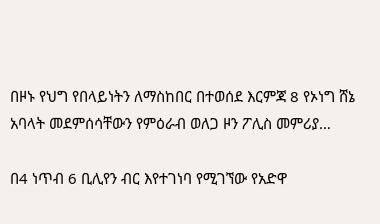በዞኑ የህግ የበላይነትን ለማስከበር በተወሰደ እርምጃ 8 የኦነግ ሸኔ አባላት መደምሰሳቸውን የምዕራብ ወለጋ ዞን ፖሊስ መምሪያ…

በ4 ነጥብ 6 ቢሊየን ብር እየተገነባ የሚገኘው የአድዋ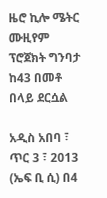ዜሮ ኪሎ ሜትር ሙዚየም ፕሮጀክት ግንባታ ከ43 በመቶ በላይ ደርሷል

አዲስ አበባ ፣ ጥር 3 ፣ 2013 (ኤፍ ቢ ሲ) በ4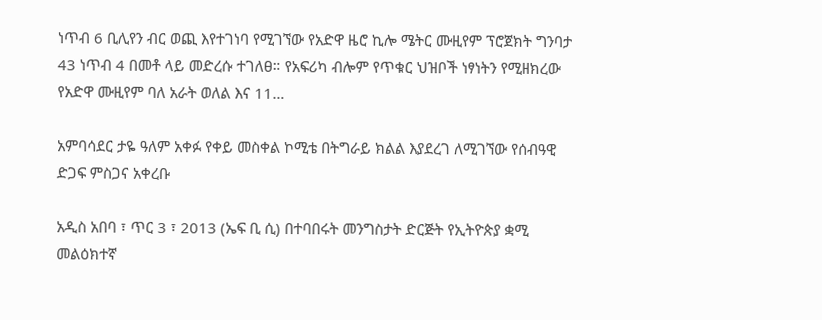ነጥብ 6 ቢሊየን ብር ወጪ እየተገነባ የሚገኘው የአድዋ ዜሮ ኪሎ ሜትር ሙዚየም ፕሮጀክት ግንባታ 43 ነጥብ 4 በመቶ ላይ መድረሱ ተገለፀ። የአፍሪካ ብሎም የጥቁር ህዝቦች ነፃነትን የሚዘክረው የአድዋ ሙዚየም ባለ አራት ወለል እና 11…

አምባሳደር ታዬ ዓለም አቀፉ የቀይ መስቀል ኮሚቴ በትግራይ ክልል እያደረገ ለሚገኘው የሰብዓዊ ድጋፍ ምስጋና አቀረቡ

አዲስ አበባ ፣ ጥር 3 ፣ 2013 (ኤፍ ቢ ሲ) በተባበሩት መንግስታት ድርጅት የኢትዮጵያ ቋሚ መልዕክተኛ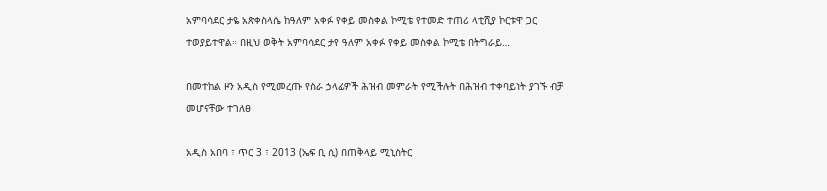አምባሳደር ታዬ አጽቀስላሴ ከዓለም አቀፉ የቀይ መስቀል ኮሚቴ የተመድ ተጠሪ ላቲሺያ ኮርቱዋ ጋር ተወያይተዋል። በዚህ ወቅት አምባሳደር ታየ ዓለም አቀፉ የቀይ መስቀል ኮሚቴ በትግራይ…

በመተከል ዞን አዲስ የሚመረጡ የስራ ኃላፊዎች ሕዝብ መምራት የሚችሉት በሕዝብ ተቀባይነት ያገኙ ብቻ መሆናቸው ተገለፀ

አዲስ አበባ ፣ ጥር 3 ፣ 2013 (ኤፍ ቢ ሲ) በጠቅላይ ሚኒስትር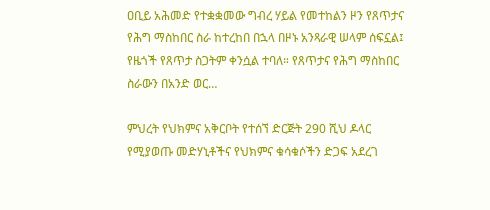ዐቢይ አሕመድ የተቋቋመው ግብረ ሃይል የመተከልን ዞን የጸጥታና የሕግ ማስከበር ስራ ከተረከበ በኋላ በዞኑ አንጻራዊ ሠላም ሰፍኗል፤ የዜጎች የጸጥታ ስጋትም ቀንሷል ተባለ። የጸጥታና የሕግ ማስከበር ስራውን በአንድ ወር…

ምህረት የህክምና አቅርቦት የተሰኘ ድርጅት 290 ሺህ ዶላር የሚያወጡ መድሃኒቶችና የህክምና ቁሳቁሶችን ድጋፍ አደረገ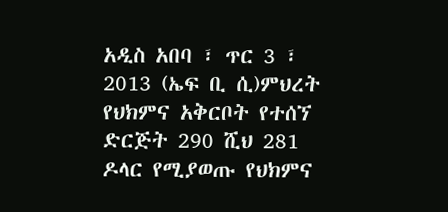አዲስ አበባ ፣ ጥር 3 ፣ 2013 (ኤፍ ቢ ሲ)ምህረት የህክምና አቅርቦት የተሰኘ ድርጅት 290 ሺህ 281 ዶላር የሚያወጡ የህክምና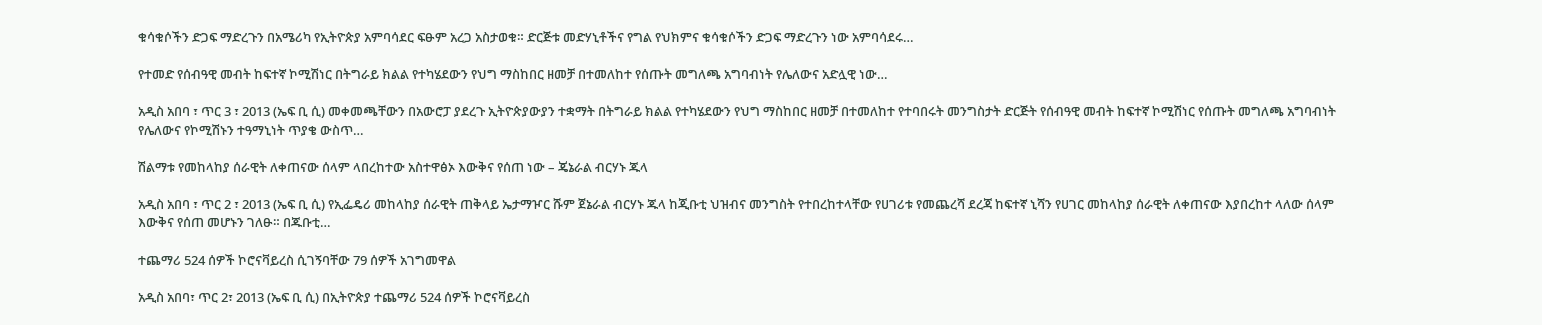ቁሳቁሶችን ድጋፍ ማድረጉን በአሜሪካ የኢትዮጵያ አምባሳደር ፍፁም አረጋ አስታወቁ። ድርጅቱ መድሃኒቶችና የግል የህክምና ቁሳቁሶችን ድጋፍ ማድረጉን ነው አምባሳደሩ…

የተመድ የሰብዓዊ መብት ከፍተኛ ኮሚሽነር በትግራይ ክልል የተካሄደውን የህግ ማስከበር ዘመቻ በተመለከተ የሰጡት መግለጫ አግባብነት የሌለውና አድሏዊ ነው…

አዲስ አበባ ፣ ጥር 3 ፣ 2013 (ኤፍ ቢ ሲ) መቀመጫቸውን በአውሮፓ ያደረጉ ኢትዮጵያውያን ተቋማት በትግራይ ክልል የተካሄደውን የህግ ማስከበር ዘመቻ በተመለከተ የተባበሩት መንግስታት ድርጅት የሰብዓዊ መብት ከፍተኛ ኮሚሽነር የሰጡት መግለጫ አግባብነት የሌለውና የኮሚሽኑን ተዓማኒነት ጥያቄ ውስጥ…

ሽልማቱ የመከላከያ ሰራዊት ለቀጠናው ሰላም ላበረከተው አስተዋፅኦ እውቅና የሰጠ ነው – ጄኔራል ብርሃኑ ጁላ

አዲስ አበባ ፣ ጥር 2 ፣ 2013 (ኤፍ ቢ ሲ) የኢፌዴሪ መከላከያ ሰራዊት ጠቅላይ ኤታማዦር ሹም ጀኔራል ብርሃኑ ጁላ ከጂቡቲ ህዝብና መንግስት የተበረከተላቸው የሀገሪቱ የመጨረሻ ደረጃ ከፍተኛ ኒሻን የሀገር መከላከያ ሰራዊት ለቀጠናው እያበረከተ ላለው ሰላም እውቅና የሰጠ መሆኑን ገለፁ። በጁቡቲ…

ተጨማሪ 524 ሰዎች ኮሮናቫይረስ ሲገኝባቸው 79 ሰዎች አገግመዋል

አዲስ አበባ፣ ጥር 2፣ 2013 (ኤፍ ቢ ሲ) በኢትዮጵያ ተጨማሪ 524 ሰዎች ኮሮናቫይረስ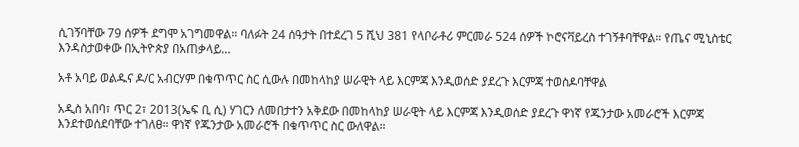ሲገኝባቸው 79 ሰዎች ደግሞ አገግመዋል። ባለፉት 24 ሰዓታት በተደረገ 5 ሺህ 381 የላቦራቶሪ ምርመራ 524 ሰዎች ኮሮናቫይረስ ተገኝቶባቸዋል። የጤና ሚኒስቴር እንዳስታወቀው በኢትዮጵያ በአጠቃላይ…

አቶ አባይ ወልዱና ዶ/ር አብርሃም በቁጥጥር ስር ሲውሉ በመከላከያ ሠራዊት ላይ እርምጃ እንዲወሰድ ያደረጉ እርምጃ ተወስዶባቸዋል

አዲስ አበባ፣ ጥር 2፣ 2013(ኤፍ ቢ ሲ) ሃገርን ለመበታተን አቅደው በመከላከያ ሠራዊት ላይ እርምጃ እንዲወሰድ ያደረጉ ዋነኛ የጁንታው አመራሮች እርምጃ እንደተወሰደባቸው ተገለፀ። ዋነኛ የጁንታው አመራሮች በቁጥጥር ስር ውለዋል።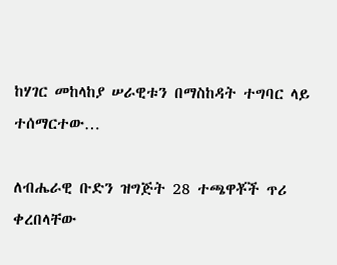ከሃገር መከላከያ ሠራዊቱን በማስከዳት ተግባር ላይ ተሰማርተው…

ለብሔራዊ ቡድን ዝግጅት 28 ተጫዋቾች ጥሪ ቀረበላቸው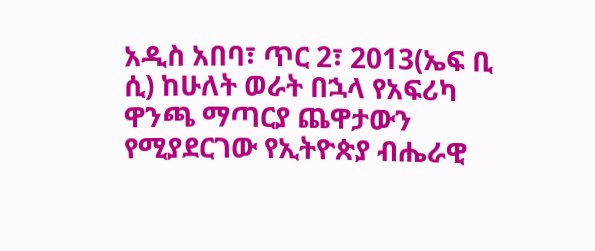አዲስ አበባ፣ ጥር 2፣ 2013(ኤፍ ቢ ሲ) ከሁለት ወራት በኋላ የአፍሪካ ዋንጫ ማጣርያ ጨዋታውን የሚያደርገው የኢትዮጵያ ብሔራዊ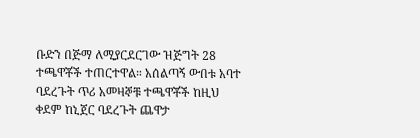ቡድን በጅማ ለሚያርደርገው ዝጅግት 28 ተጫዋቾች ተጠርተዋል። አሰልጣኝ ውበቱ አባተ ባደረጉት ጥሪ አመዛኞቹ ተጫዋቾች ከዚህ ቀደም ከኒጀር ባደረጉት ጨዋታ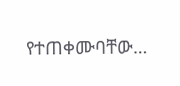የተጠቀሙባቸው…